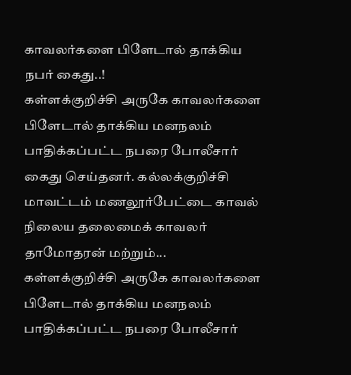காவலர்களை பிளேடால் தாக்கிய நபர் கைது..!
கள்ளக்குறிச்சி அருகே காவலர்களை பிளேடால் தாக்கிய மனநலம் பாதிக்கப்பட்ட நபரை போலீசார் கைது செய்தனர். கல்லக்குறிச்சி மாவட்டம் மணலூர்பேட்டை காவல் நிலைய தலைமைக் காவலர் தாமோதரன் மற்றும்...
கள்ளக்குறிச்சி அருகே காவலர்களை பிளேடால் தாக்கிய மனநலம் பாதிக்கப்பட்ட நபரை போலீசார்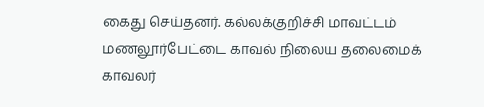கைது செய்தனர். கல்லக்குறிச்சி மாவட்டம் மணலூர்பேட்டை காவல் நிலைய தலைமைக் காவலர்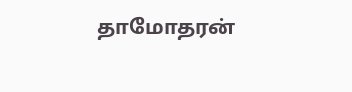தாமோதரன்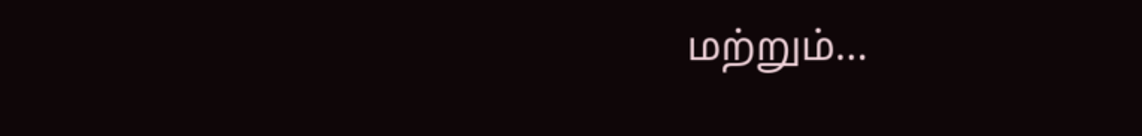மற்றும்...